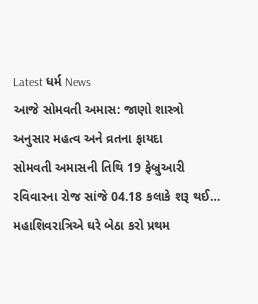Latest ધર્મ News
આજે સોમવતી અમાસ: જાણો શાસ્ત્રો અનુસાર મહત્વ અને વ્રતના ફાયદા
સોમવતી અમાસની તિથિ 19 ફેબ્રુઆરી રવિવારના રોજ સાંજે 04.18 કલાકે શરૂ થઈ…
મહાશિવરાત્રિએ ઘરે બેઠા કરો પ્રથમ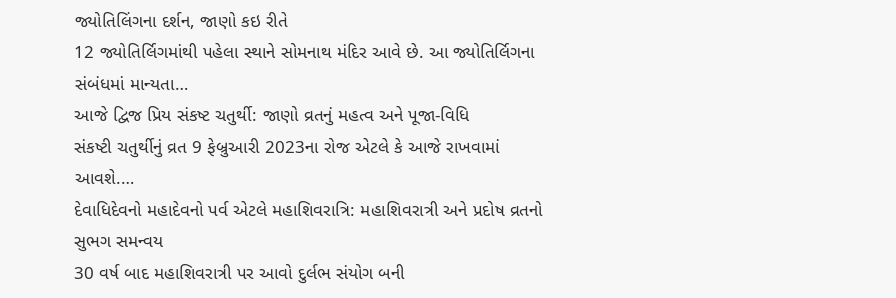જ્યોતિલિંગના દર્શન, જાણો કઇ રીતે
12 જ્યોતિર્લિગમાંથી પહેલા સ્થાને સોમનાથ મંદિર આવે છે. આ જ્યોતિર્લિગના સંબંધમાં માન્યતા…
આજે દ્વિજ પ્રિય સંકષ્ટ ચતુર્થી: જાણો વ્રતનું મહત્વ અને પૂજા-વિધિ
સંકષ્ટી ચતુર્થીનું વ્રત 9 ફેબ્રુઆરી 2023ના રોજ એટલે કે આજે રાખવામાં આવશે.…
દેવાધિદેવનો મહાદેવનો પર્વ એટલે મહાશિવરાત્રિ: મહાશિવરાત્રી અને પ્રદોષ વ્રતનો સુભગ સમન્વય
30 વર્ષ બાદ મહાશિવરાત્રી પર આવો દુર્લભ સંયોગ બની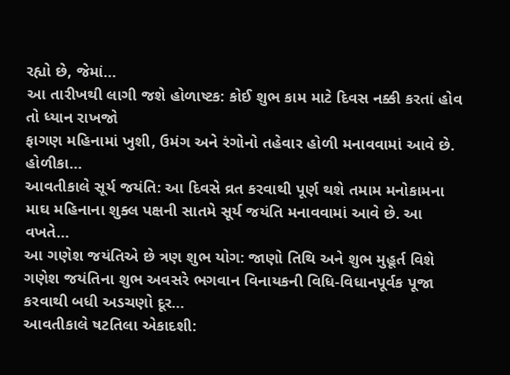રહ્યો છે, જેમાં…
આ તારીખથી લાગી જશે હોળાષ્ટક: કોઈ શુભ કામ માટે દિવસ નક્કી કરતાં હોવ તો ધ્યાન રાખજો
ફાગણ મહિનામાં ખુશી, ઉમંગ અને રંગોનો તહેવાર હોળી મનાવવામાં આવે છે. હોળીકા…
આવતીકાલે સૂર્ય જયંતિ: આ દિવસે વ્રત કરવાથી પૂર્ણ થશે તમામ મનોકામના
માઘ મહિનાના શુક્લ પક્ષની સાતમે સૂર્ય જયંતિ મનાવવામાં આવે છે. આ વખતે…
આ ગણેશ જયંતિએ છે ત્રણ શુભ યોગ: જાણો તિથિ અને શુભ મુહૂર્ત વિશે
ગણેશ જયંતિના શુભ અવસરે ભગવાન વિનાયકની વિધિ-વિધાનપૂર્વક પૂજા કરવાથી બધી અડચણો દૂર…
આવતીકાલે ષટતિલા એકાદશી: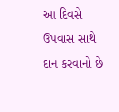આ દિવસે ઉપવાસ સાથે દાન કરવાનો છે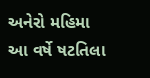અનેરો મહિમા
આ વર્ષે ષટતિલા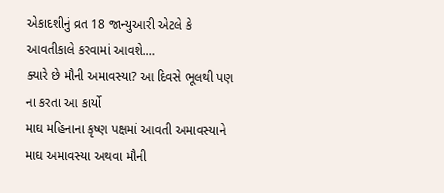એકાદશીનું વ્રત 18 જાન્યુઆરી એટલે કે આવતીકાલે કરવામાં આવશે.…
ક્યારે છે મૌની અમાવસ્યા? આ દિવસે ભૂલથી પણ ના કરતા આ કાર્યો
માઘ મહિનાના કૃષ્ણ પક્ષમાં આવતી અમાવસ્યાને માઘ અમાવસ્યા અથવા મૌની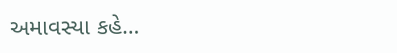અમાવસ્યા કહે…